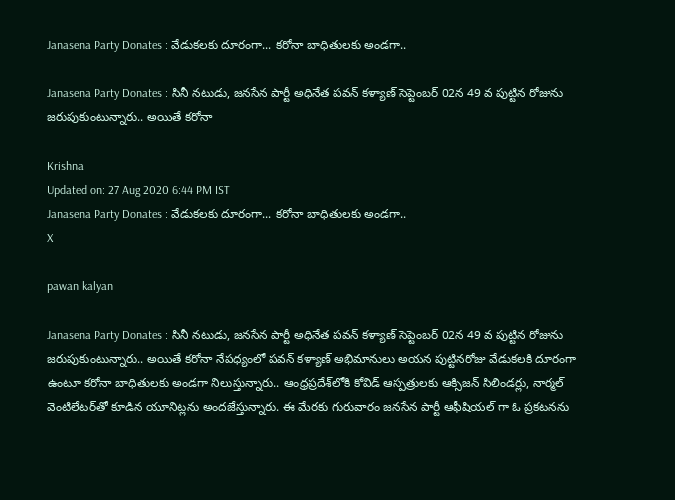Janasena Party Donates : వేడుకలకు దూరంగా... కరోనా బాధితులకు అండగా..

Janasena Party Donates : సినీ నటుడు, జనసేన పార్టీ అధినేత పవన్ కళ్యాణ్ సెప్టెంబర్ 02న 49 వ పుట్టిన రోజును జరుపుకుంటున్నారు.. అయితే కరోనా

Krishna
Updated on: 27 Aug 2020 6:44 PM IST
Janasena Party Donates : వేడుకలకు దూరంగా... కరోనా బాధితులకు అండగా..
X

pawan kalyan

Janasena Party Donates : సినీ నటుడు, జనసేన పార్టీ అధినేత పవన్ కళ్యాణ్ సెప్టెంబర్ 02న 49 వ పుట్టిన రోజును జరుపుకుంటున్నారు.. అయితే కరోనా నేపధ్యంలో పవన్ కళ్యాణ్ అభిమానులు అయన పుట్టినరోజు వేడుకలకి దూరంగా ఉంటూ కరోనా బాధితులకు అండగా నిలుస్తున్నారు.. ఆంధ్రప్రదేశ్‌లోకి కోవిడ్ ఆస్పత్రులకు ఆక్సిజన్ సిలిండర్లు, నార్మల్ వెంటిలేటర్‌తో కూడిన యూనిట్లను అందజేస్తున్నారు. ఈ మేరకు గురువారం జనసేన పార్టీ ఆఫీషియల్ గా ఓ ప్రకటనను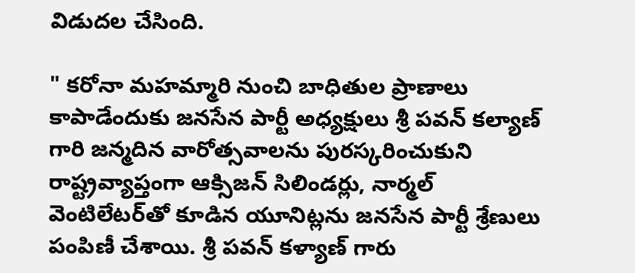విడుదల చేసింది.

" కరోనా మహమ్మారి నుంచి బాధితుల ప్రాణాలు కాపాడేందుకు జనసేన పార్టీ అధ్యక్షులు శ్రీ పవన్‌ కల్యాణ్‌ గారి జన్మదిన వారోత్సవాలను పురస్కరించుకుని రాష్ట్రవ్యాప్తంగా ఆక్సిజన్‌ సిలిండర్లు, నార్మల్‌ వెంటిలేటర్‌తో కూడిన యూనిట్లను జనసేన పార్టీ శ్రేణులు పంపిణీ చేశాయి. శ్రీ పవన్‌ కళ్యాణ్‌ గారు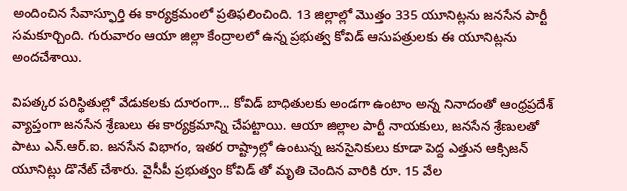అందించిన సేవాస్ఫూర్తి ఈ కార్యక్రమంలో ప్రతిఫలించింది. 13 జిల్లాల్లో మొత్తం 335 యూనిట్లను జనసేన పార్టీ సమకూర్చింది. గురువారం ఆయా జిల్లా కేంద్రాలలో ఉన్న ప్రభుత్వ కోవిడ్‌ ఆసుపత్రులకు ఈ యూనిట్లను అందచేశాయి.

విపత్కర పరిస్థితుల్లో వేడుకలకు దూరంగా... కోవిడ్‌ బాధితులకు అండగా ఉంటాం అన్న నినాదంతో ఆంధ్రప్రదేశ్‌ వ్యాప్తంగా జనసేన శ్రేణులు ఈ కార్యక్రమాన్ని చేపట్టాయి. ఆయా జిల్లాల పార్టీ నాయకులు, జనసేన శ్రేణులతో పాటు ఎన్‌.ఆర్‌.ఐ. జనసేన విభాగం, ఇతర రాష్ట్రాల్లో ఉంటున్న జనసైనికులు కూడా పెద్ద ఎత్తున ఆక్సిజన్‌ యూనిట్లు డొనేట్‌ చేశారు. వైసీపీ ప్రభుత్వం కోవిడ్‌ తో మృతి చెందిన వారికి రూ. 15 వేల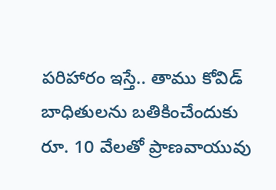పరిహారం ఇస్తే.. తాము కోవిడ్‌ బాధితులను బతికించేందుకు రూ. 10 వేలతో ప్రాణవాయువు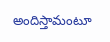అందిస్తామంటూ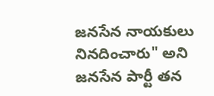జనసేన నాయకులు నినదించారు" అని జనసేన పార్టీ తన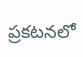ప్రకటనలో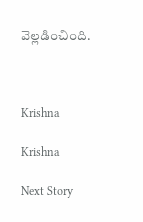వెల్లడించింది.



Krishna

Krishna

Next Story